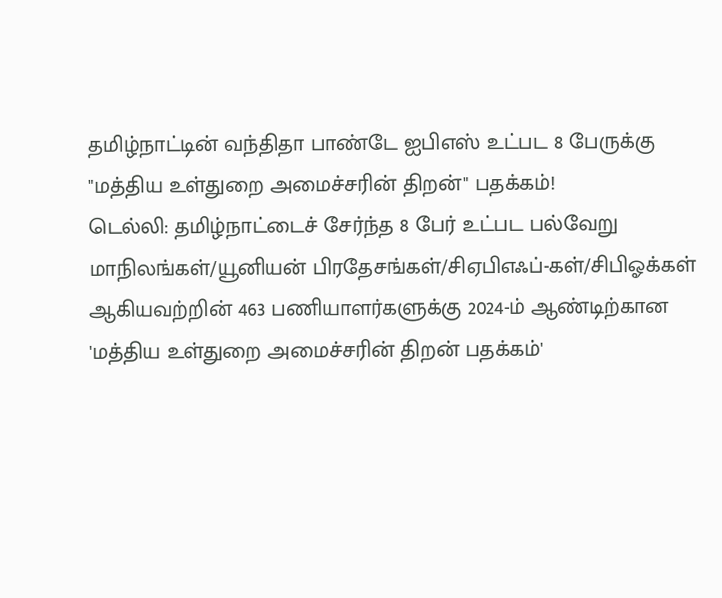தமிழ்நாட்டின் வந்திதா பாண்டே ஐபிஎஸ் உட்பட 8 பேருக்கு "மத்திய உள்துறை அமைச்சரின் திறன்" பதக்கம்!
டெல்லி: தமிழ்நாட்டைச் சேர்ந்த 8 பேர் உட்பட பல்வேறு மாநிலங்கள்/யூனியன் பிரதேசங்கள்/சிஏபிஎஃப்-கள்/சிபிஓக்கள் ஆகியவற்றின் 463 பணியாளர்களுக்கு 2024-ம் ஆண்டிற்கான 'மத்திய உள்துறை அமைச்சரின் திறன் பதக்கம்'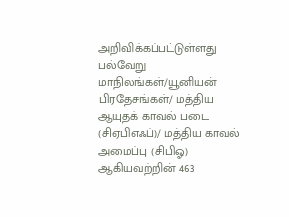அறிவிக்கப்பட்டுள்ளது
பல்வேறு மாநிலங்கள்/யூனியன் பிரதேசங்கள்/ மத்திய ஆயுதக் காவல் படை (சிஏபிஎஃப்)/ மத்திய காவல் அமைப்பு (சிபிஓ) ஆகியவற்றின் 463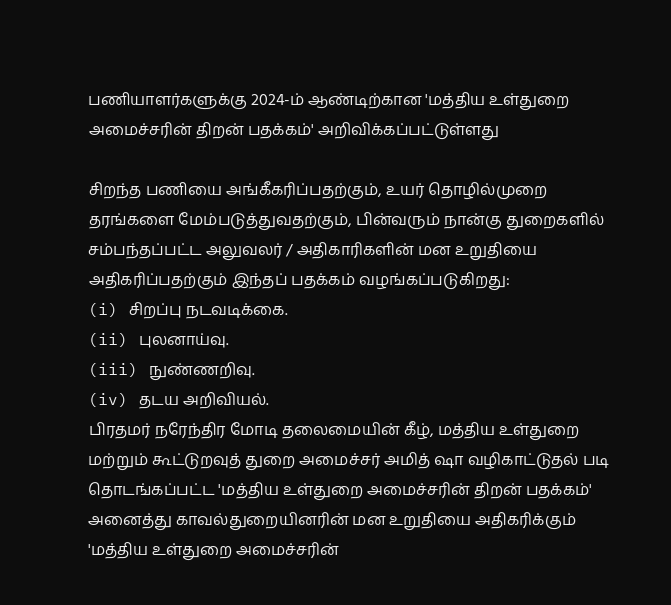பணியாளர்களுக்கு 2024-ம் ஆண்டிற்கான 'மத்திய உள்துறை அமைச்சரின் திறன் பதக்கம்' அறிவிக்கப்பட்டுள்ளது

சிறந்த பணியை அங்கீகரிப்பதற்கும், உயர் தொழில்முறை தரங்களை மேம்படுத்துவதற்கும், பின்வரும் நான்கு துறைகளில் சம்பந்தப்பட்ட அலுவலர் / அதிகாரிகளின் மன உறுதியை அதிகரிப்பதற்கும் இந்தப் பதக்கம் வழங்கப்படுகிறது:
(i) சிறப்பு நடவடிக்கை.
(ii) புலனாய்வு.
(iii) நுண்ணறிவு.
(iv) தடய அறிவியல்.
பிரதமர் நரேந்திர மோடி தலைமையின் கீழ், மத்திய உள்துறை மற்றும் கூட்டுறவுத் துறை அமைச்சர் அமித் ஷா வழிகாட்டுதல் படி தொடங்கப்பட்ட 'மத்திய உள்துறை அமைச்சரின் திறன் பதக்கம்' அனைத்து காவல்துறையினரின் மன உறுதியை அதிகரிக்கும்
'மத்திய உள்துறை அமைச்சரின்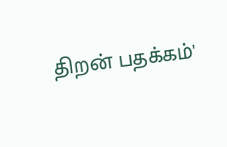திறன் பதக்கம்'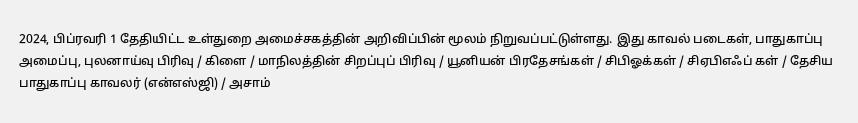2024, பிப்ரவரி 1 தேதியிட்ட உள்துறை அமைச்சகத்தின் அறிவிப்பின் மூலம் நிறுவப்பட்டுள்ளது. இது காவல் படைகள், பாதுகாப்பு அமைப்பு, புலனாய்வு பிரிவு / கிளை / மாநிலத்தின் சிறப்புப் பிரிவு / யூனியன் பிரதேசங்கள் / சிபிஓக்கள் / சிஏபிஎஃப் கள் / தேசிய பாதுகாப்பு காவலர் (என்எஸ்ஜி) / அசாம்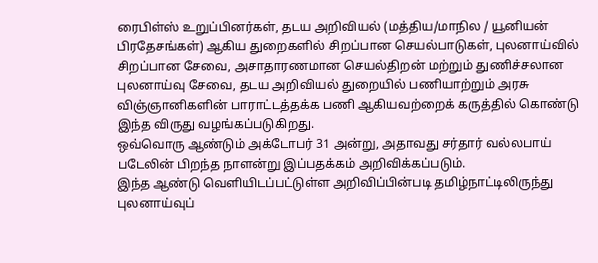ரைபிள்ஸ் உறுப்பினர்கள், தடய அறிவியல் (மத்திய/மாநில / யூனியன் பிரதேசங்கள்) ஆகிய துறைகளில் சிறப்பான செயல்பாடுகள், புலனாய்வில் சிறப்பான சேவை, அசாதாரணமான செயல்திறன் மற்றும் துணிச்சலான புலனாய்வு சேவை, தடய அறிவியல் துறையில் பணியாற்றும் அரசு விஞ்ஞானிகளின் பாராட்டத்தக்க பணி ஆகியவற்றைக் கருத்தில் கொண்டு இந்த விருது வழங்கப்படுகிறது.
ஒவ்வொரு ஆண்டும் அக்டோபர் 31 அன்று, அதாவது சர்தார் வல்லபாய் படேலின் பிறந்த நாளன்று இப்பதக்கம் அறிவிக்கப்படும்.
இந்த ஆண்டு வெளியிடப்பட்டுள்ள அறிவிப்பின்படி தமிழ்நாட்டிலிருந்து புலனாய்வுப்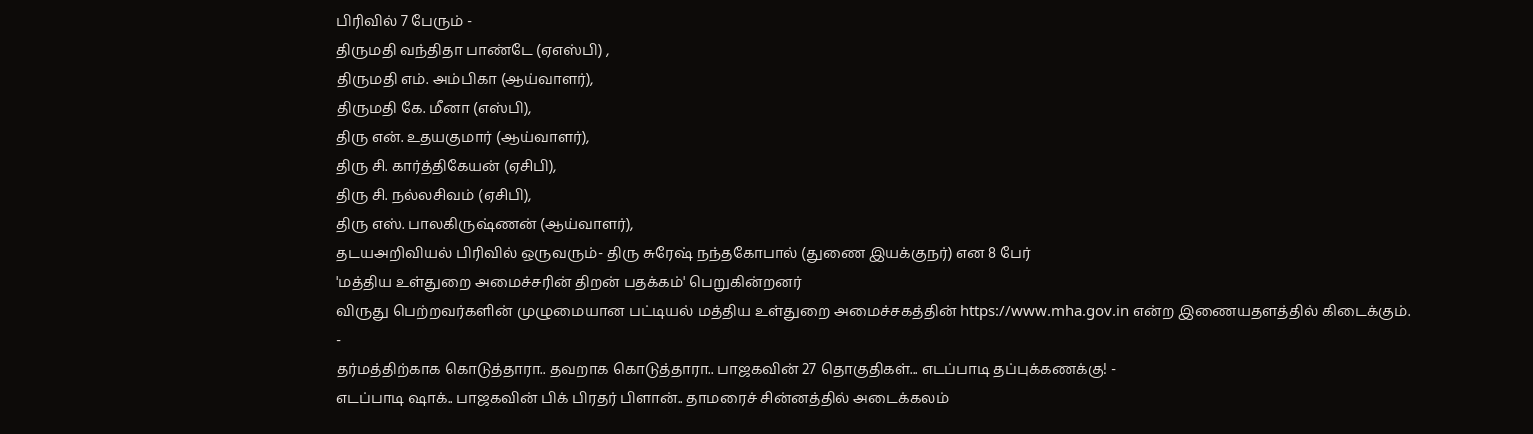பிரிவில் 7 பேரும் -
திருமதி வந்திதா பாண்டே (ஏஎஸ்பி) ,
திருமதி எம். அம்பிகா (ஆய்வாளர்),
திருமதி கே. மீனா (எஸ்பி),
திரு என். உதயகுமார் (ஆய்வாளர்),
திரு சி. கார்த்திகேயன் (ஏசிபி),
திரு சி. நல்லசிவம் (ஏசிபி),
திரு எஸ். பாலகிருஷ்ணன் (ஆய்வாளர்),
தடயஅறிவியல் பிரிவில் ஒருவரும்- திரு சுரேஷ் நந்தகோபால் (துணை இயக்குநர்) என 8 பேர்
'மத்திய உள்துறை அமைச்சரின் திறன் பதக்கம்' பெறுகின்றனர்
விருது பெற்றவர்களின் முழுமையான பட்டியல் மத்திய உள்துறை அமைச்சகத்தின் https://www.mha.gov.in என்ற இணையதளத்தில் கிடைக்கும்.
-
தர்மத்திற்காக கொடுத்தாரா.. தவறாக கொடுத்தாரா.. பாஜகவின் 27 தொகுதிகள்... எடப்பாடி தப்புக்கணக்கு! -
எடப்பாடி ஷாக்.. பாஜகவின் பிக் பிரதர் பிளான்.. தாமரைச் சின்னத்தில் அடைக்கலம்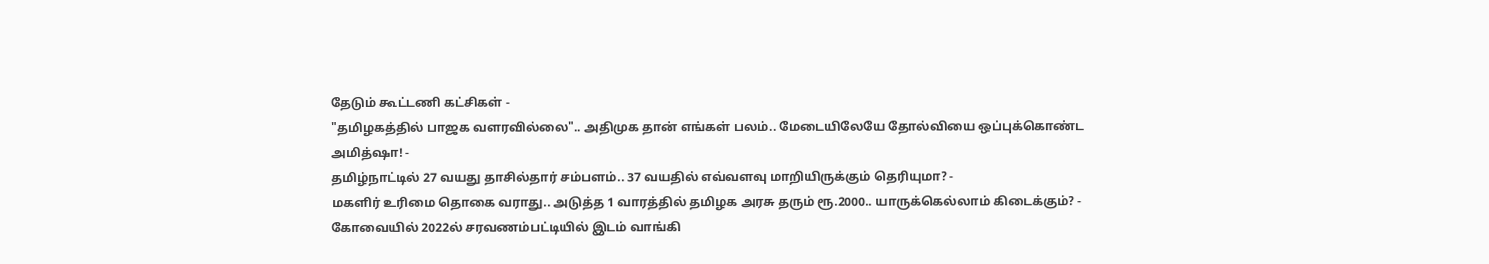தேடும் கூட்டணி கட்சிகள் -
"தமிழகத்தில் பாஜக வளரவில்லை".. அதிமுக தான் எங்கள் பலம்.. மேடையிலேயே தோல்வியை ஒப்புக்கொண்ட அமித்ஷா! -
தமிழ்நாட்டில் 27 வயது தாசில்தார் சம்பளம்.. 37 வயதில் எவ்வளவு மாறியிருக்கும் தெரியுமா? -
மகளிர் உரிமை தொகை வராது.. அடுத்த 1 வாரத்தில் தமிழக அரசு தரும் ரூ.2000.. யாருக்கெல்லாம் கிடைக்கும்? -
கோவையில் 2022ல் சரவணம்பட்டியில் இடம் வாங்கி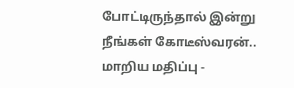போட்டிருந்தால் இன்று நீங்கள் கோடீஸ்வரன்.. மாறிய மதிப்பு -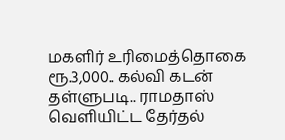மகளிர் உரிமைத்தொகை ரூ.3,000.. கல்வி கடன் தள்ளுபடி.. ராமதாஸ் வெளியிட்ட தேர்தல்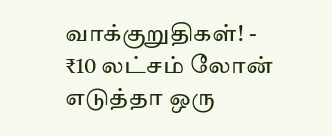வாக்குறுதிகள்! -
₹10 லட்சம் லோன் எடுத்தா ஒரு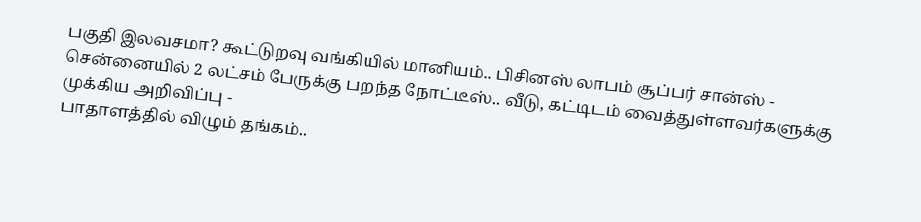பகுதி இலவசமா? கூட்டுறவு வங்கியில் மானியம்.. பிசினஸ் லாபம் சூப்பர் சான்ஸ் -
சென்னையில் 2 லட்சம் பேருக்கு பறந்த நோட்டீஸ்.. வீடு, கட்டிடம் வைத்துள்ளவர்களுக்கு முக்கிய அறிவிப்பு -
பாதாளத்தில் விழும் தங்கம்..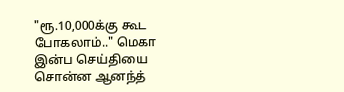"ரூ.10,000க்கு கூட போகலாம்.." மெகா இன்ப செய்தியை சொன்ன ஆனந்த்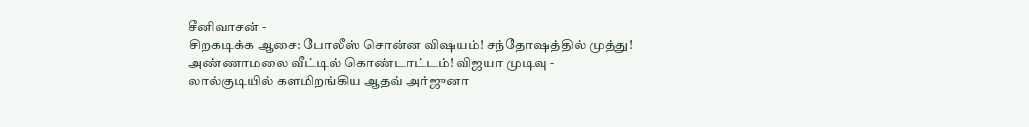சீனிவாசன் -
சிறகடிக்க ஆசை: போலீஸ் சொன்ன விஷயம்! சந்தோஷத்தில் முத்து! அண்ணாமலை வீட்டில் கொண்டாட்டம்! விஜயா முடிவு -
லால்குடியில் களமிறங்கிய ஆதவ் அர்ஜுனா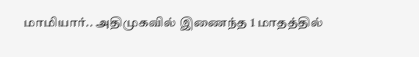மாமியார்.. அதிமுகவில் இணைந்த 1 மாதத்தில்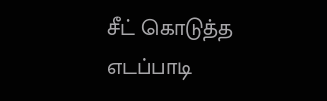சீட் கொடுத்த எடப்பாடி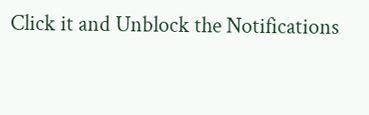Click it and Unblock the Notifications